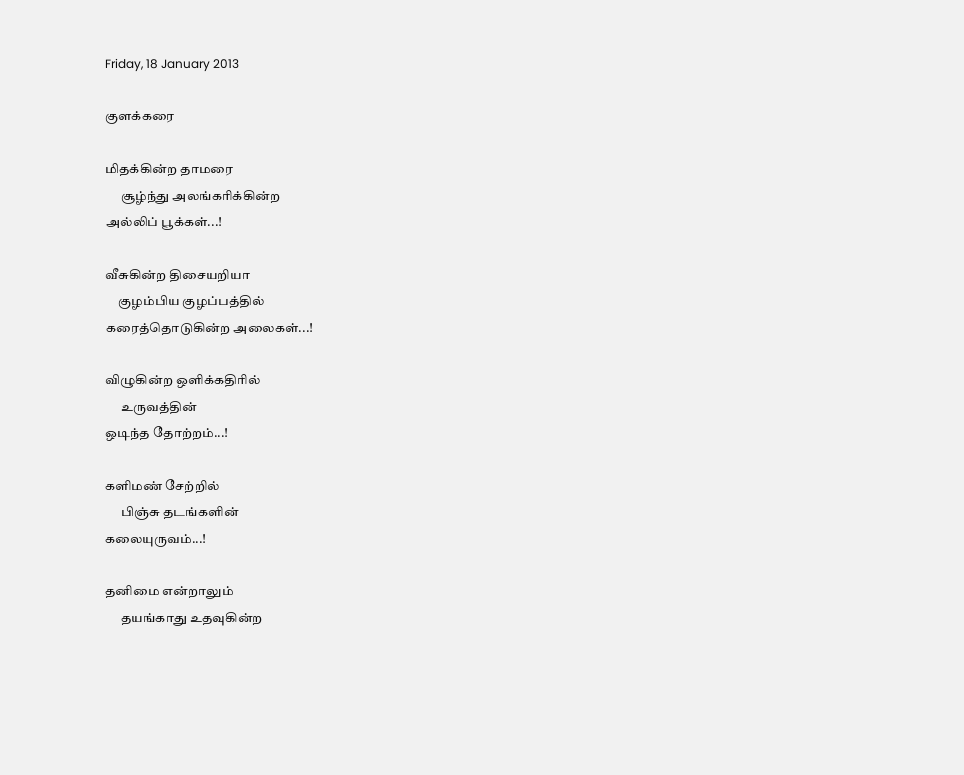Friday, 18 January 2013

குளக்கரை

மிதக்கின்ற தாமரை
      சூழ்ந்து அலங்கரிக்கின்ற
அல்லிப் பூக்கள்...!

வீசுகின்ற திசையறியா
     குழம்பிய குழப்பத்தில்
கரைத்தொடுகின்ற அலைகள்...!

விழுகின்ற ஒளிக்கதிரில்
      உருவத்தின்
ஒடிந்த தோற்றம்...!

களிமண் சேற்றில்
      பிஞ்சு தடங்களின்
கலையுருவம்...!

தனிமை என்றாலும்
      தயங்காது உதவுகின்ற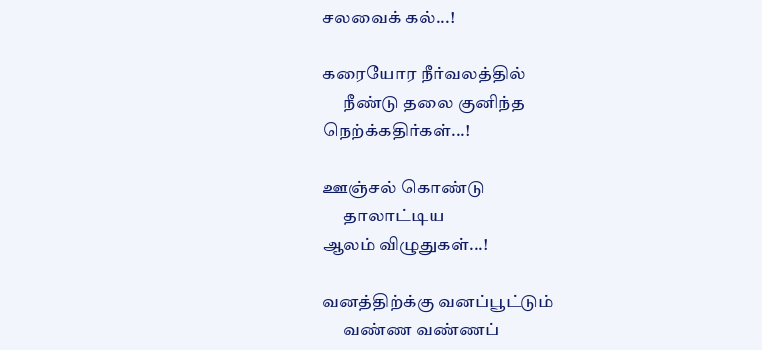சலவைக் கல்...!

கரையோர நீர்வலத்தில்
      நீண்டு தலை குனிந்த
நெற்க்கதிர்கள்...!

ஊஞ்சல் கொண்டு
      தாலாட்டிய
ஆலம் விழுதுகள்...!

வனத்திற்க்கு வனப்பூட்டும்
      வண்ண வண்ணப்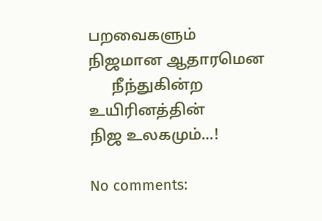பறவைகளும்
நிஜமான ஆதாரமென
      நீந்துகின்ற உயிரினத்தின்
நிஜ உலகமும்...!

No comments: